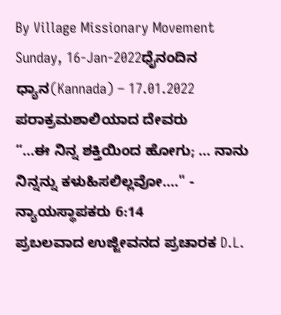By Village Missionary Movement
Sunday, 16-Jan-2022ಧೈನಂದಿನ ಧ್ಯಾನ(Kannada) – 17.01.2022
ಪರಾಕ್ರಮಶಾಲಿಯಾದ ದೇವರು
“...ಈ ನಿನ್ನ ಶಕ್ತಿಯಿಂದ ಹೋಗು; ... ನಾನು ನಿನ್ನನ್ನು ಕಳುಹಿಸಲಿಲ್ಲವೋ...." - ನ್ಯಾಯಸ್ಥಾಪಕರು 6:14
ಪ್ರಬಲವಾದ ಉಜ್ಜೀವನದ ಪ್ರಚಾರಕ D.L.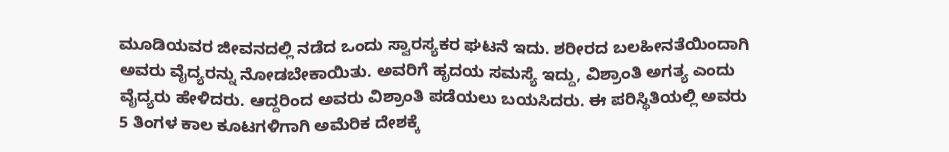ಮೂಡಿಯವರ ಜೀವನದಲ್ಲಿ ನಡೆದ ಒಂದು ಸ್ವಾರಸ್ಯಕರ ಘಟನೆ ಇದು. ಶರೀರದ ಬಲಹೀನತೆಯಿಂದಾಗಿ ಅವರು ವೈದ್ಯರನ್ನು ನೋಡಬೇಕಾಯಿತು. ಅವರಿಗೆ ಹೃದಯ ಸಮಸ್ಯೆ ಇದ್ದು, ವಿಶ್ರಾಂತಿ ಅಗತ್ಯ ಎಂದು ವೈದ್ಯರು ಹೇಳಿದರು. ಆದ್ದರಿಂದ ಅವರು ವಿಶ್ರಾಂತಿ ಪಡೆಯಲು ಬಯಸಿದರು. ಈ ಪರಿಸ್ಥಿತಿಯಲ್ಲಿ ಅವರು 5 ತಿಂಗಳ ಕಾಲ ಕೂಟಗಳಿಗಾಗಿ ಅಮೆರಿಕ ದೇಶಕ್ಕೆ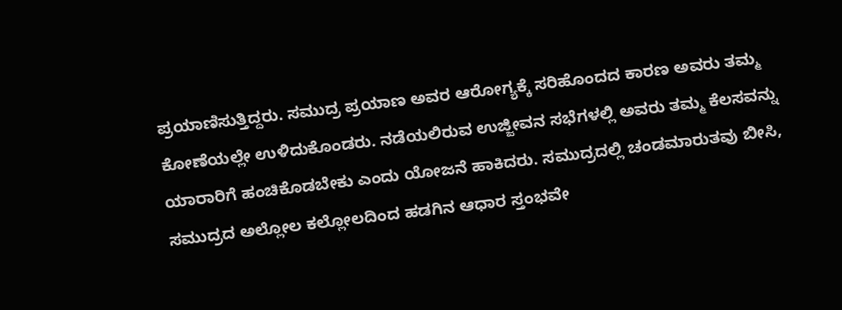ಪ್ರಯಾಣಿಸುತ್ತಿದ್ದರು. ಸಮುದ್ರ ಪ್ರಯಾಣ ಅವರ ಆರೋಗ್ಯಕ್ಕೆ ಸರಿಹೊಂದದ ಕಾರಣ ಅವರು ತಮ್ಮ ಕೋಣೆಯಲ್ಲೇ ಉಳಿದುಕೊಂಡರು. ನಡೆಯಲಿರುವ ಉಜ್ಜೀವನ ಸಭೆಗಳಲ್ಲಿ ಅವರು ತಮ್ಮ ಕೆಲಸವನ್ನು ಯಾರಾರಿಗೆ ಹಂಚಿಕೊಡಬೇಕು ಎಂದು ಯೋಜನೆ ಹಾಕಿದರು. ಸಮುದ್ರದಲ್ಲಿ ಚಂಡಮಾರುತವು ಬೀಸಿ, ಸಮುದ್ರದ ಅಲ್ಲೋಲ ಕಲ್ಲೋಲದಿಂದ ಹಡಗಿನ ಆಧಾರ ಸ್ತಂಭವೇ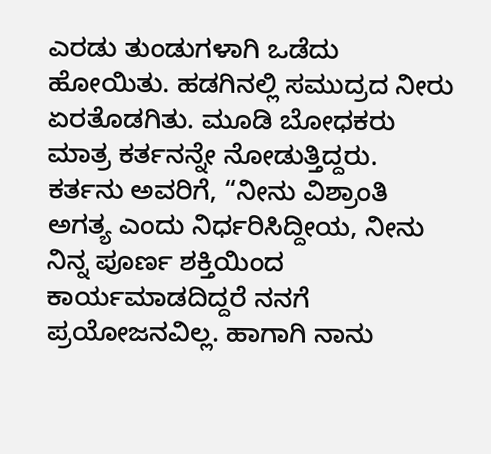ಎರಡು ತುಂಡುಗಳಾಗಿ ಒಡೆದು ಹೋಯಿತು. ಹಡಗಿನಲ್ಲಿ ಸಮುದ್ರದ ನೀರು ಏರತೊಡಗಿತು. ಮೂಡಿ ಬೋಧಕರು ಮಾತ್ರ ಕರ್ತನನ್ನೇ ನೋಡುತ್ತಿದ್ದರು. ಕರ್ತನು ಅವರಿಗೆ, “ನೀನು ವಿಶ್ರಾಂತಿ ಅಗತ್ಯ ಎಂದು ನಿರ್ಧರಿಸಿದ್ದೀಯ, ನೀನು ನಿನ್ನ ಪೂರ್ಣ ಶಕ್ತಿಯಿಂದ ಕಾರ್ಯಮಾಡದಿದ್ದರೆ ನನಗೆ ಪ್ರಯೋಜನವಿಲ್ಲ. ಹಾಗಾಗಿ ನಾನು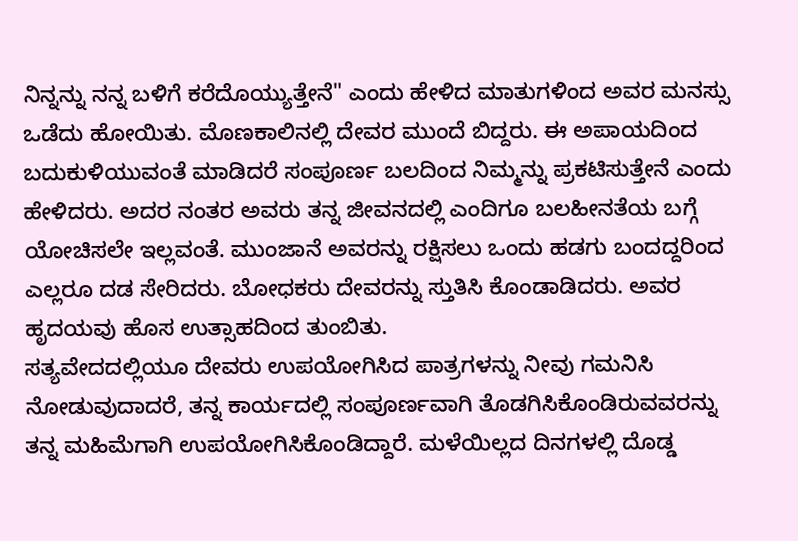ನಿನ್ನನ್ನು ನನ್ನ ಬಳಿಗೆ ಕರೆದೊಯ್ಯುತ್ತೇನೆ" ಎಂದು ಹೇಳಿದ ಮಾತುಗಳಿಂದ ಅವರ ಮನಸ್ಸು ಒಡೆದು ಹೋಯಿತು. ಮೊಣಕಾಲಿನಲ್ಲಿ ದೇವರ ಮುಂದೆ ಬಿದ್ದರು. ಈ ಅಪಾಯದಿಂದ ಬದುಕುಳಿಯುವಂತೆ ಮಾಡಿದರೆ ಸಂಪೂರ್ಣ ಬಲದಿಂದ ನಿಮ್ಮನ್ನು ಪ್ರಕಟಿಸುತ್ತೇನೆ ಎಂದು ಹೇಳಿದರು. ಅದರ ನಂತರ ಅವರು ತನ್ನ ಜೀವನದಲ್ಲಿ ಎಂದಿಗೂ ಬಲಹೀನತೆಯ ಬಗ್ಗೆ ಯೋಚಿಸಲೇ ಇಲ್ಲವಂತೆ. ಮುಂಜಾನೆ ಅವರನ್ನು ರಕ್ಷಿಸಲು ಒಂದು ಹಡಗು ಬಂದದ್ದರಿಂದ ಎಲ್ಲರೂ ದಡ ಸೇರಿದರು. ಬೋಧಕರು ದೇವರನ್ನು ಸ್ತುತಿಸಿ ಕೊಂಡಾಡಿದರು. ಅವರ ಹೃದಯವು ಹೊಸ ಉತ್ಸಾಹದಿಂದ ತುಂಬಿತು.
ಸತ್ಯವೇದದಲ್ಲಿಯೂ ದೇವರು ಉಪಯೋಗಿಸಿದ ಪಾತ್ರಗಳನ್ನು ನೀವು ಗಮನಿಸಿ ನೋಡುವುದಾದರೆ, ತನ್ನ ಕಾರ್ಯದಲ್ಲಿ ಸಂಪೂರ್ಣವಾಗಿ ತೊಡಗಿಸಿಕೊಂಡಿರುವವರನ್ನು ತನ್ನ ಮಹಿಮೆಗಾಗಿ ಉಪಯೋಗಿಸಿಕೊಂಡಿದ್ದಾರೆ. ಮಳೆಯಿಲ್ಲದ ದಿನಗಳಲ್ಲಿ ದೊಡ್ಡ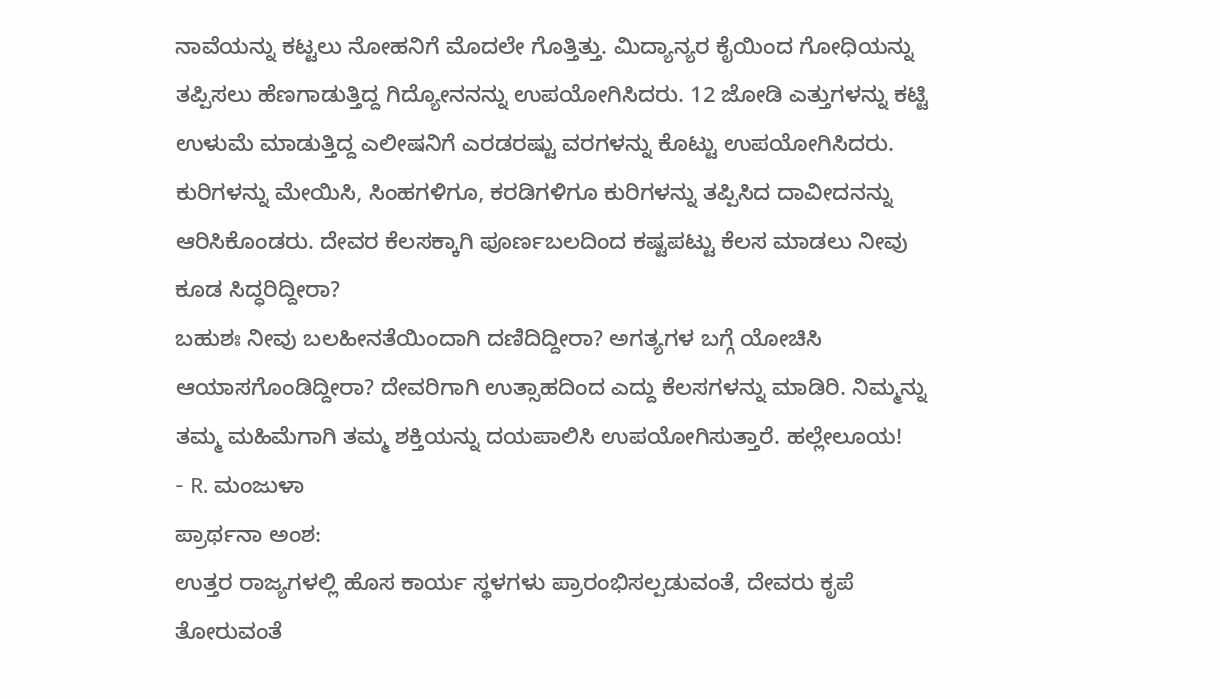ನಾವೆಯನ್ನು ಕಟ್ಟಲು ನೋಹನಿಗೆ ಮೊದಲೇ ಗೊತ್ತಿತ್ತು. ಮಿದ್ಯಾನ್ಯರ ಕೈಯಿಂದ ಗೋಧಿಯನ್ನು ತಪ್ಪಿಸಲು ಹೆಣಗಾಡುತ್ತಿದ್ದ ಗಿದ್ಯೋನನನ್ನು ಉಪಯೋಗಿಸಿದರು. 12 ಜೋಡಿ ಎತ್ತುಗಳನ್ನು ಕಟ್ಟಿ ಉಳುಮೆ ಮಾಡುತ್ತಿದ್ದ ಎಲೀಷನಿಗೆ ಎರಡರಷ್ಟು ವರಗಳನ್ನು ಕೊಟ್ಟು ಉಪಯೋಗಿಸಿದರು. ಕುರಿಗಳನ್ನು ಮೇಯಿಸಿ, ಸಿಂಹಗಳಿಗೂ, ಕರಡಿಗಳಿಗೂ ಕುರಿಗಳನ್ನು ತಪ್ಪಿಸಿದ ದಾವೀದನನ್ನು ಆರಿಸಿಕೊಂಡರು. ದೇವರ ಕೆಲಸಕ್ಕಾಗಿ ಪೂರ್ಣಬಲದಿಂದ ಕಷ್ಟಪಟ್ಟು ಕೆಲಸ ಮಾಡಲು ನೀವು ಕೂಡ ಸಿದ್ಧರಿದ್ದೀರಾ?
ಬಹುಶಃ ನೀವು ಬಲಹೀನತೆಯಿಂದಾಗಿ ದಣಿದಿದ್ದೀರಾ? ಅಗತ್ಯಗಳ ಬಗ್ಗೆ ಯೋಚಿಸಿ ಆಯಾಸಗೊಂಡಿದ್ದೀರಾ? ದೇವರಿಗಾಗಿ ಉತ್ಸಾಹದಿಂದ ಎದ್ದು ಕೆಲಸಗಳನ್ನು ಮಾಡಿರಿ. ನಿಮ್ಮನ್ನು ತಮ್ಮ ಮಹಿಮೆಗಾಗಿ ತಮ್ಮ ಶಕ್ತಿಯನ್ನು ದಯಪಾಲಿಸಿ ಉಪಯೋಗಿಸುತ್ತಾರೆ. ಹಲ್ಲೇಲೂಯ!
- R. ಮಂಜುಳಾ
ಪ್ರಾರ್ಥನಾ ಅಂಶ:
ಉತ್ತರ ರಾಜ್ಯಗಳಲ್ಲಿ ಹೊಸ ಕಾರ್ಯ ಸ್ಥಳಗಳು ಪ್ರಾರಂಭಿಸಲ್ಪಡುವಂತೆ, ದೇವರು ಕೃಪೆ ತೋರುವಂತೆ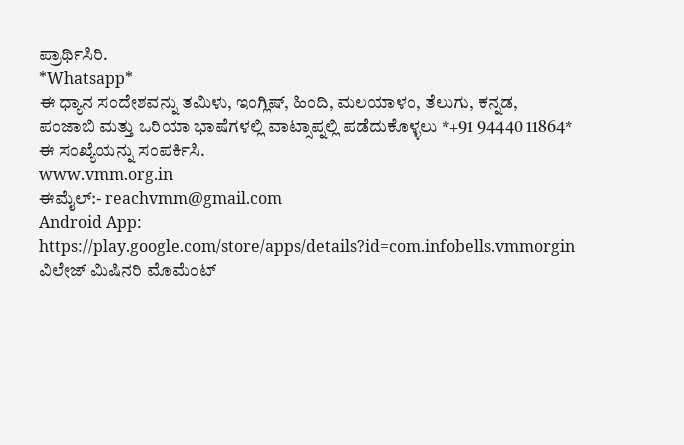ಪ್ರಾರ್ಥಿಸಿರಿ.
*Whatsapp*
ಈ ಧ್ಯಾನ ಸಂದೇಶವನ್ನು ತಮಿಳು, ಇಂಗ್ಲಿಷ್, ಹಿಂದಿ, ಮಲಯಾಳಂ, ತೆಲುಗು, ಕನ್ನಡ, ಪಂಜಾಬಿ ಮತ್ತು ಒರಿಯಾ ಭಾಷೆಗಳಲ್ಲಿ ವಾಟ್ಸಾಪ್ನಲ್ಲಿ ಪಡೆದುಕೊಳ್ಳಲು *+91 94440 11864* ಈ ಸಂಖ್ಯೆಯನ್ನು ಸಂಪರ್ಕಿಸಿ.
www.vmm.org.in
ಈಮೈಲ್:- reachvmm@gmail.com
Android App: https://play.google.com/store/apps/details?id=com.infobells.vmmorgin
ವಿಲೇಜ್ ಮಿಷಿನರಿ ಮೊಮೆಂಟ್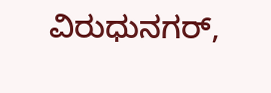ವಿರುಧುನಗರ್,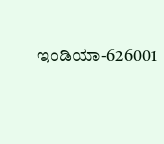ಇಂಡಿಯಾ-626001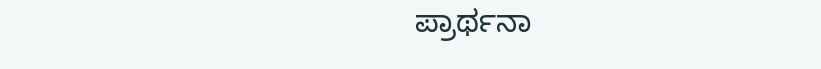ಪ್ರಾರ್ಥನಾ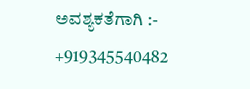ಅವಶ್ಯಕತೆಗಾಗಿ :- +919345540482